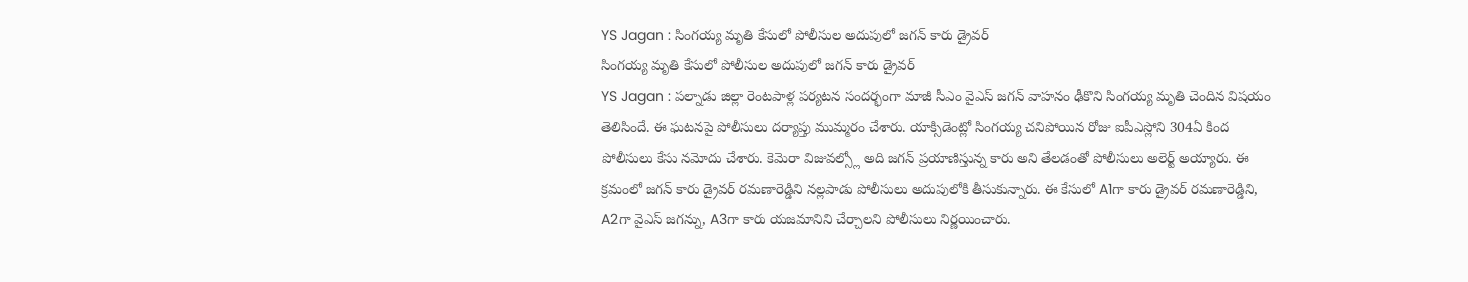YS Jagan : సింగయ్య మృతి కేసులో పోలీసుల అదుపులో జగన్ కారు డ్రైవర్
సింగయ్య మృతి కేసులో పోలీసుల అదుపులో జగన్ కారు డ్రైవర్
YS Jagan : పల్నాడు జిల్లా రెంటపాళ్ల పర్యటన సందర్భంగా మాజీ సీఎం వైఎస్ జగన్ వాహనం ఢీకొని సింగయ్య మృతి చెందిన విషయం తెలిసిందే. ఈ ఘటనపై పోలీసులు దర్యాప్తు ముమ్మరం చేశారు. యాక్సిడెంట్లో సింగయ్య చనిపోయిన రోజు ఐపీఎస్లోని 304ఏ కింద పోలీసులు కేసు నమోదు చేశారు. కెమెరా విజువల్స్లో అది జగన్ ప్రయాణిస్తున్న కారు అని తేలడంతో పోలీసులు అలెర్ట్ అయ్యారు. ఈ క్రమంలో జగన్ కారు డ్రైవర్ రమణారెడ్డిని నల్లపాడు పోలీసులు అదుపులోకి తీసుకున్నారు. ఈ కేసులో A1గా కారు డ్రైవర్ రమణారెడ్డిని, A2గా వైఎస్ జగన్ను, A3గా కారు యజమానిని చేర్చాలని పోలీసులు నిర్ణయించారు.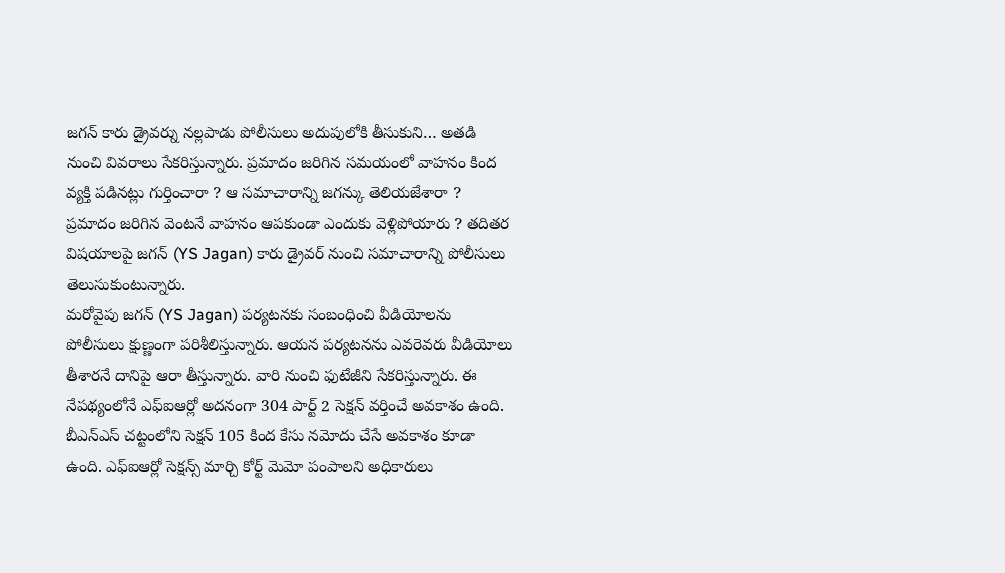జగన్ కారు డ్రైవర్ను నల్లపాడు పోలీసులు అదుపులోకి తీసుకుని… అతడి నుంచి వివరాలు సేకరిస్తున్నారు. ప్రమాదం జరిగిన సమయంలో వాహనం కింద వ్యక్తి పడినట్లు గుర్తించారా ? ఆ సమాచారాన్ని జగన్కు తెలియజేశారా ? ప్రమాదం జరిగిన వెంటనే వాహనం ఆపకుండా ఎందుకు వెళ్లిపోయారు ? తదితర విషయాలపై జగన్ (YS Jagan) కారు డ్రైవర్ నుంచి సమాచారాన్ని పోలీసులు తెలుసుకుంటున్నారు.
మరోవైపు జగన్ (YS Jagan) పర్యటనకు సంబంధించి వీడియోలను పోలీసులు క్షుణ్ణంగా పరిశీలిస్తున్నారు. ఆయన పర్యటనను ఎవరెవరు వీడియోలు తీశారనే దానిపై ఆరా తీస్తున్నారు. వారి నుంచి ఫుటేజీని సేకరిస్తున్నారు. ఈ నేపథ్యంలోనే ఎఫ్ఐఆర్లో అదనంగా 304 పార్ట్ 2 సెక్షన్ వర్తించే అవకాశం ఉంది. బీఎన్ఎస్ చట్టంలోని సెక్షన్ 105 కింద కేసు నమోదు చేసే అవకాశం కూడా ఉంది. ఎఫ్ఐఆర్లో సెక్షన్స్ మార్చి కోర్ట్ మెమో పంపాలని అధికారులు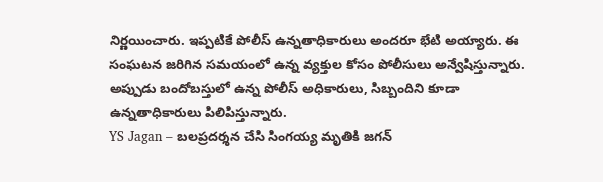నిర్ణయించారు. ఇప్పటికే పోలీస్ ఉన్నతాధికారులు అందరూ భేటి అయ్యారు. ఈ సంఘటన జరిగిన సమయంలో ఉన్న వ్యక్తుల కోసం పోలీసులు అన్వేషిస్తున్నారు. అప్పుడు బందోబస్తులో ఉన్న పోలీస్ అధికారులు, సిబ్బందిని కూడా ఉన్నతాధికారులు పిలిపిస్తున్నారు.
YS Jagan – బలప్రదర్శన చేసి సింగయ్య మృతికి జగన్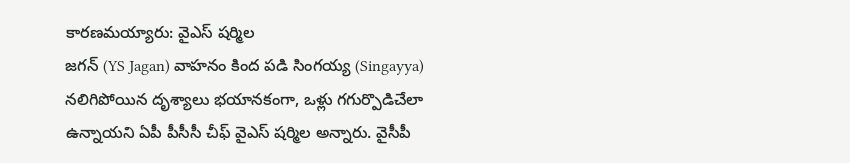కారణమయ్యారు: వైఎస్ షర్మిల
జగన్ (YS Jagan) వాహనం కింద పడి సింగయ్య (Singayya) నలిగిపోయిన దృశ్యాలు భయానకంగా, ఒళ్లు గగుర్పొడిచేలా ఉన్నాయని ఏపీ పీసీసీ చీఫ్ వైఎస్ షర్మిల అన్నారు. వైసీపీ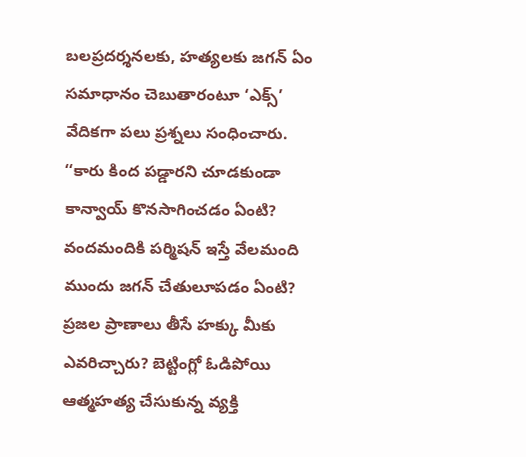బలప్రదర్శనలకు, హత్యలకు జగన్ ఏం సమాధానం చెబుతారంటూ ‘ఎక్స్’ వేదికగా పలు ప్రశ్నలు సంధించారు.
‘‘కారు కింద పడ్డారని చూడకుండా కాన్వాయ్ కొనసాగించడం ఏంటి? వందమందికి పర్మిషన్ ఇస్తే వేలమంది ముందు జగన్ చేతులూపడం ఏంటి? ప్రజల ప్రాణాలు తీసే హక్కు మీకు ఎవరిచ్చారు? బెట్టింగ్లో ఓడిపోయి ఆత్మహత్య చేసుకున్న వ్యక్తి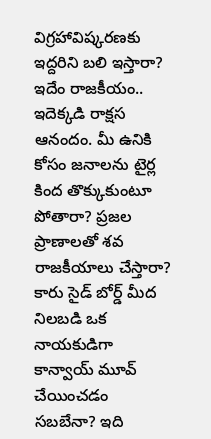విగ్రహావిష్కరణకు ఇద్దరిని బలి ఇస్తారా? ఇదేం రాజకీయం.. ఇదెక్కడి రాక్షస ఆనందం. మీ ఉనికి కోసం జనాలను టైర్ల కింద తొక్కుకుంటూ పోతారా? ప్రజల ప్రాణాలతో శవ రాజకీయాలు చేస్తారా? కారు సైడ్ బోర్డ్ మీద నిలబడి ఒక నాయకుడిగా కాన్వాయ్ మూవ్ చేయించడం సబబేనా? ఇది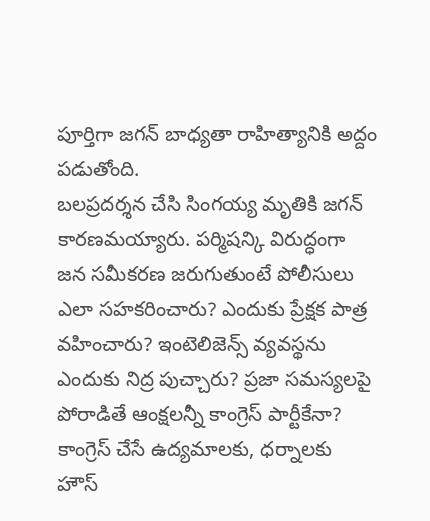పూర్తిగా జగన్ బాధ్యతా రాహిత్యానికి అద్దం పడుతోంది.
బలప్రదర్శన చేసి సింగయ్య మృతికి జగన్ కారణమయ్యారు. పర్మిషన్కి విరుద్ధంగా జన సమీకరణ జరుగుతుంటే పోలీసులు ఎలా సహకరించారు? ఎందుకు ప్రేక్షక పాత్ర వహించారు? ఇంటెలిజెన్స్ వ్యవస్థను ఎందుకు నిద్ర పుచ్చారు? ప్రజా సమస్యలపై పోరాడితే ఆంక్షలన్నీ కాంగ్రెస్ పార్టీకేనా? కాంగ్రెస్ చేసే ఉద్యమాలకు, ధర్నాలకు హౌస్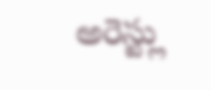అరెస్ట్లు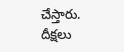చేస్తారు. దీక్షలు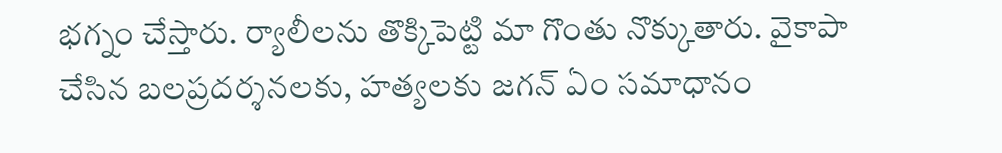భగ్నం చేస్తారు. ర్యాలీలను తొక్కిపెట్టి మా గొంతు నొక్కుతారు. వైకాపా చేసిన బలప్రదర్శనలకు, హత్యలకు జగన్ ఏం సమాధానం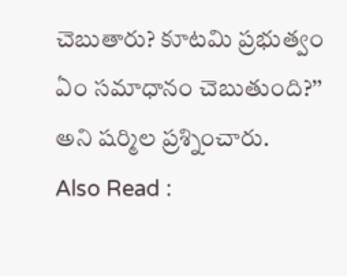చెబుతారు? కూటమి ప్రభుత్వం ఏం సమాధానం చెబుతుంది?’’ అని షర్మిల ప్రశ్నించారు.
Also Read :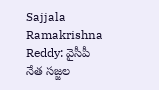Sajjala Ramakrishna Reddy: వైసీపీ నేత సజ్జల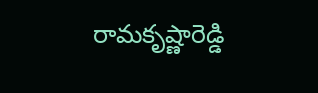రామకృష్ణారెడ్డి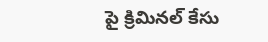పై క్రిమినల్ కేసు